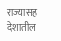राज्यासह देशातील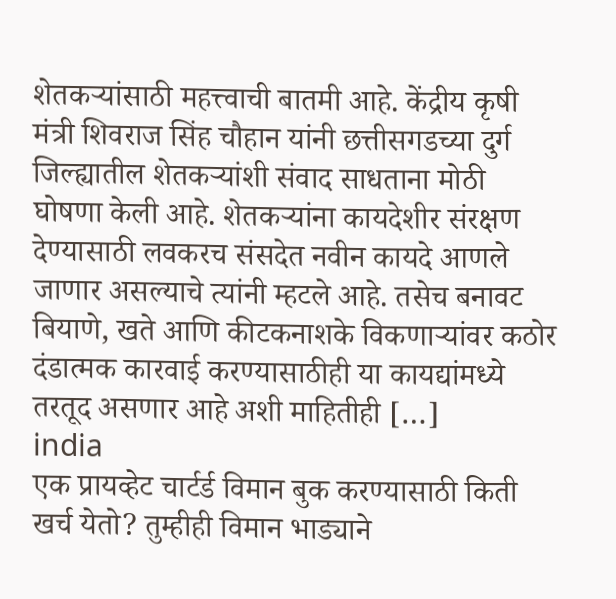शेतकऱ्यांसाठी महत्त्वाची बातमी आहे. केंद्रीय कृषी मंत्री शिवराज सिंह चौहान यांनी छत्तीसगडच्या दुर्ग जिल्ह्यातील शेतकऱ्यांशी संवाद साधताना मोठी घोषणा केली आहे. शेतकऱ्यांना कायदेशीर संरक्षण देण्यासाठी लवकरच संसदेत नवीन कायदे आणले जाणार असल्याचे त्यांनी म्हटले आहे. तसेच बनावट बियाणे, खते आणि कीटकनाशके विकणाऱ्यांवर कठोर दंडात्मक कारवाई करण्यासाठीही या कायद्यांमध्ये तरतूद असणार आहे अशी माहितीही […]
india
एक प्रायव्हेट चार्टर्ड विमान बुक करण्यासाठी किती खर्च येतो? तुम्हीही विमान भाड्याने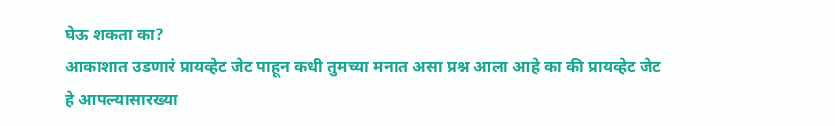घेऊ शकता का?
आकाशात उडणारं प्रायव्हेट जेट पाहून कधी तुमच्या मनात असा प्रश्न आला आहे का की प्रायव्हेट जेट हे आपल्यासारख्या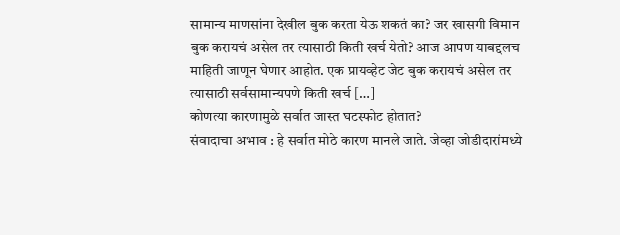सामान्य माणसांना देखील बुक करता येऊ शकतं का? जर खासगी विमान बुक करायचं असेल तर त्यासाठी किती खर्च येतो? आज आपण याबद्दलच माहिती जाणून घेणार आहोत. एक प्रायव्हेट जेट बुक करायचं असेल तर त्यासाठी सर्वसामान्यपणे किती खर्च […]
कोणत्या कारणामुळे सर्वात जास्त घटस्फोट होतात?
संवादाचा अभाव : हे सर्वात मोठे कारण मानले जाते. जेव्हा जोडीदारांमध्ये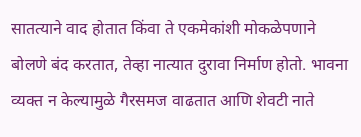सातत्याने वाद होतात किंवा ते एकमेकांशी मोकळेपणाने बोलणे बंद करतात, तेव्हा नात्यात दुरावा निर्माण होतो. भावना व्यक्त न केल्यामुळे गैरसमज वाढतात आणि शेवटी नाते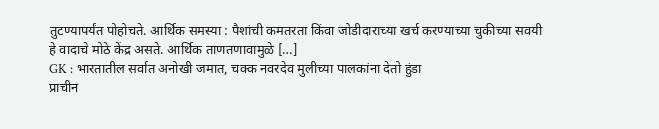तुटण्यापर्यंत पोहोचते. आर्थिक समस्या : पैशांची कमतरता किंवा जोडीदाराच्या खर्च करण्याच्या चुकीच्या सवयी हे वादाचे मोठे केंद्र असते. आर्थिक ताणतणावामुळे […]
GK : भारतातील सर्वात अनोखी जमात, चक्क नवरदेव मुलीच्या पालकांना देतो हुंडा
प्राचीन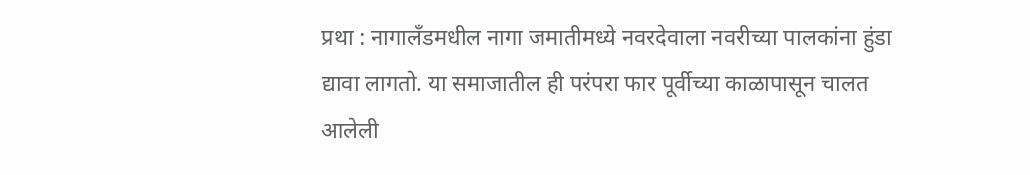प्रथा : नागालँडमधील नागा जमातीमध्ये नवरदेवाला नवरीच्या पालकांना हुंडा द्यावा लागतो. या समाजातील ही परंपरा फार पूर्वीच्या काळापासून चालत आलेली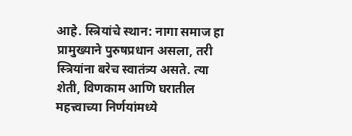आहे. स्त्रियांचे स्थान: नागा समाज हा प्रामुख्याने पुरुषप्रधान असला, तरी स्त्रियांना बरेच स्वातंत्र्य असते. त्या शेती, विणकाम आणि घरातील महत्त्वाच्या निर्णयांमध्ये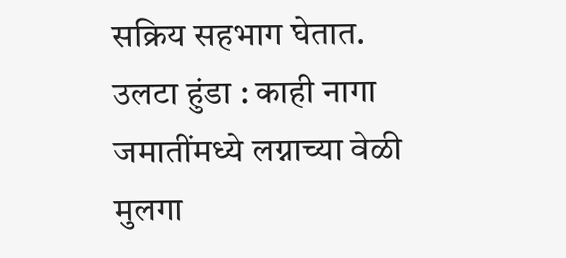सक्रिय सहभाग घेतात. उलटा हुंडा : काही नागा जमातींमध्ये लग्नाच्या वेळी मुलगा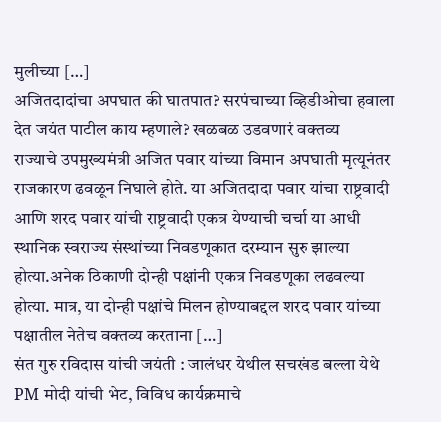मुलीच्या […]
अजितदादांचा अपघात की घातपात? सरपंचाच्या व्हिडीओचा हवाला देत जयंत पाटील काय म्हणाले? खळबळ उडवणारं वक्तव्य
राज्याचे उपमुख्यमंत्री अजित पवार यांच्या विमान अपघाती मृत्यूनंतर राजकारण ढवळून निघाले होते. या अजितदादा पवार यांचा राष्ट्रवादी आणि शरद पवार यांची राष्ट्रवादी एकत्र येण्याची चर्चा या आधी स्थानिक स्वराज्य संस्थांच्या निवडणूकात दरम्यान सुरु झाल्या होत्या.अनेक ठिकाणी दोन्ही पक्षांनी एकत्र निवडणूका लढवल्या होत्या. मात्र, या दोन्ही पक्षांचे मिलन होण्याबद्दल शरद पवार यांच्या पक्षातील नेतेच वक्तव्य करताना […]
संत गुरु रविदास यांची जयंती : जालंधर येथील सचखंड बल्ला येथे PM मोदी यांची भेट, विविध कार्यक्रमाचे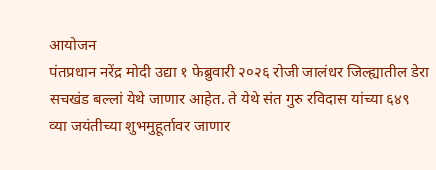आयोजन
पंतप्रधान नरेंद्र मोदी उद्या १ फेब्रुवारी २०२६ रोजी जालंधर जिल्ह्यातील डेरा सचखंड बल्लां येथे जाणार आहेत. ते येथे संत गुरु रविदास यांच्या ६४९ व्या जयंतीच्या शुभमुहूर्तावर जाणार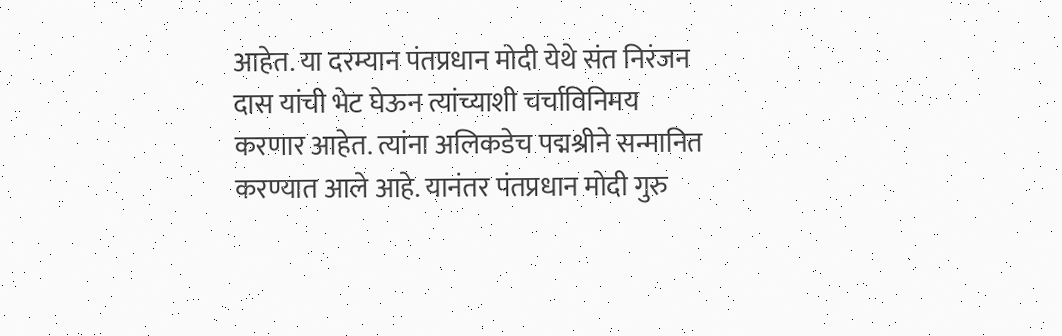आहेत. या दरम्यान पंतप्रधान मोदी येथे संत निरंजन दास यांची भेट घेऊन त्यांच्याशी चर्चाविनिमय करणार आहेत. त्यांना अलिकडेच पद्मश्रीने सन्मानित करण्यात आले आहे. यानंतर पंतप्रधान मोदी गुरु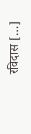रविदास […]